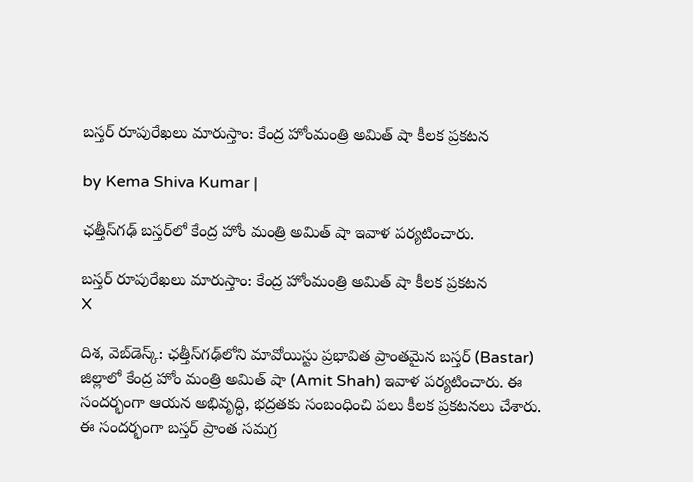బస్తర్ రూపురేఖలు మారుస్తాం: కేంద్ర హోంమంత్రి అమిత్ షా కీలక ప్రకటన

by Kema Shiva Kumar |

ఛత్తీస్‌గఢ్ బస్తర్‌లో కేంద్ర హోం మంత్రి అమిత్ షా ఇవాళ పర్యటించారు.

బస్తర్ రూపురేఖలు మారుస్తాం: కేంద్ర హోంమంత్రి అమిత్ షా కీలక ప్రకటన
X

దిశ, వెబ్‌డెస్క్: ఛత్తీస్‌గఢ్‌లోని మావోయిస్టు ప్రభావిత ప్రాంతమైన బస్తర్‌ (Bastar) జిల్లాలో కేంద్ర హోం మంత్రి అమిత్ షా (Amit Shah) ఇవాళ పర్యటించారు. ఈ సందర్భంగా ఆయన అభివృద్ధి, భద్రతకు సంబంధించి పలు కీలక ప్రకటనలు చేశారు. ఈ సందర్భంగా బస్తర్ ప్రాంత సమగ్ర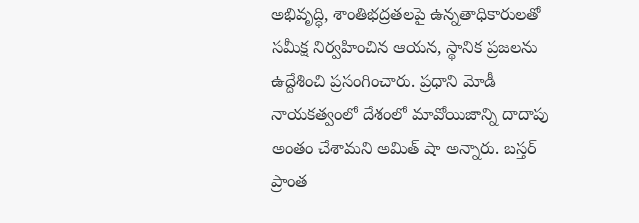అభివృద్ధి, శాంతిభద్రతలపై ఉన్నతాధికారులతో సమీక్ష నిర్వహించిన ఆయన, స్థానిక ప్రజలను ఉద్దేశించి ప్రసంగించారు. ప్రధాని మోడీ నాయకత్వంలో దేశంలో మావోయిజాన్ని దాదాపు అంతం చేశామని అమిత్ షా అన్నారు. బస్తర్ ప్రాంత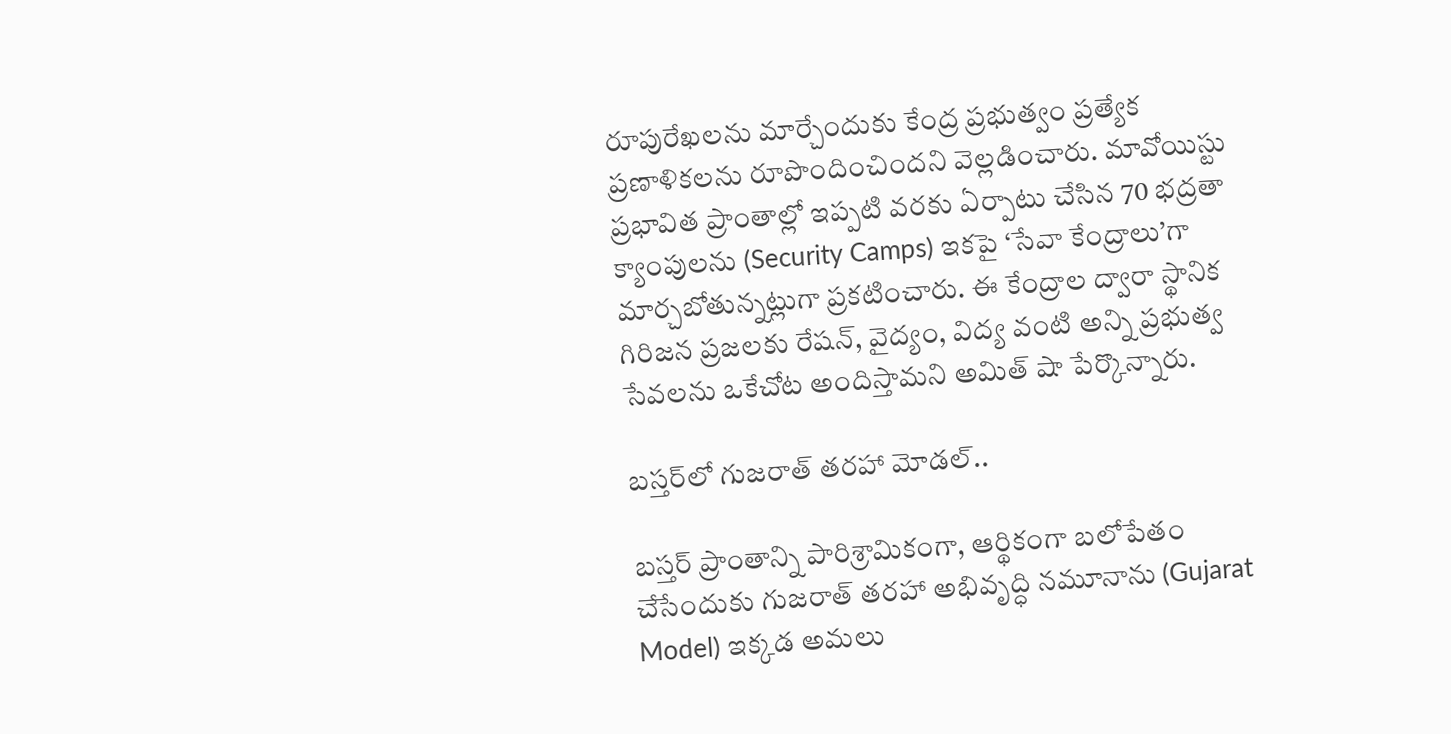రూపురేఖలను మార్చేందుకు కేంద్ర ప్రభుత్వం ప్రత్యేక ప్రణాళికలను రూపొందించిందని వెల్లడించారు. మావోయిస్టు ప్రభావిత ప్రాంతాల్లో ఇప్పటి వరకు ఏర్పాటు చేసిన 70 భద్రతా క్యాంపులను (Security Camps) ఇకపై ‘సేవా కేంద్రాలు’గా మార్చబోతున్నట్లుగా ప్రకటించారు. ఈ కేంద్రాల ద్వారా స్థానిక గిరిజన ప్రజలకు రేషన్, వైద్యం, విద్య వంటి అన్ని ప్రభుత్వ సేవలను ఒకేచోట అందిస్తామని అమిత్ షా పేర్కొన్నారు.

బస్తర్‌లో గుజరాత్ తరహా మోడల్..

బస్తర్ ప్రాంతాన్ని పారిశ్రామికంగా, ఆర్థికంగా బలోపేతం చేసేందుకు గుజరాత్ తరహా అభివృద్ధి నమూనాను (Gujarat Model) ఇక్కడ అమలు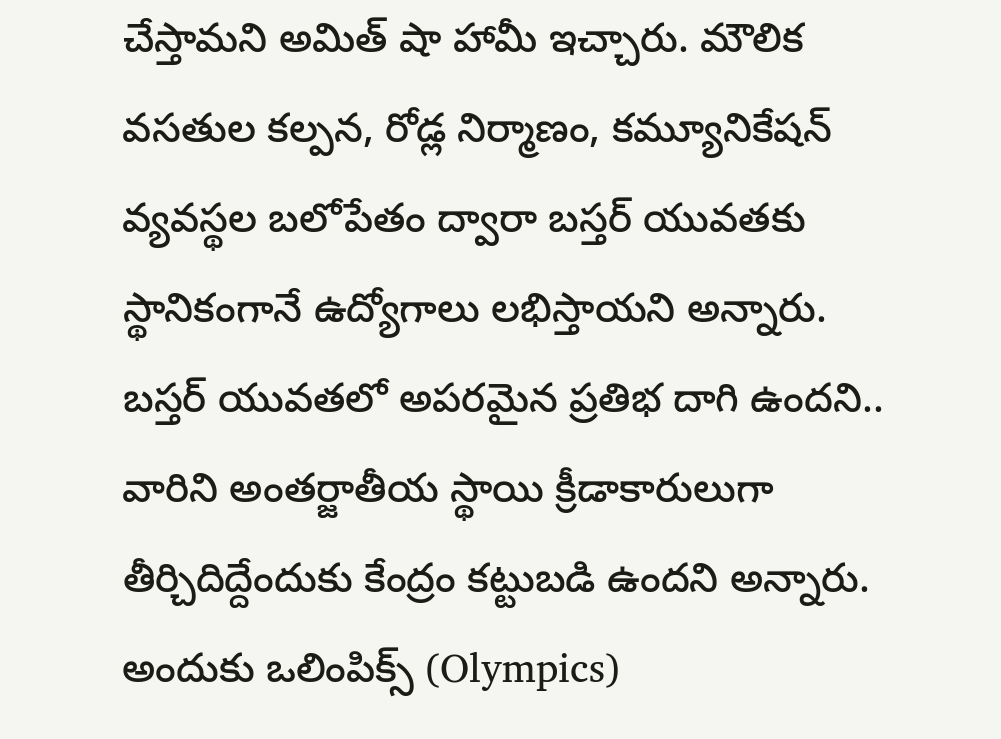చేస్తామని అమిత్ షా హామీ ఇచ్చారు. మౌలిక వసతుల కల్పన, రోడ్ల నిర్మాణం, కమ్యూనికేషన్ వ్యవస్థల బలోపేతం ద్వారా బస్తర్ యువతకు స్థానికంగానే ఉద్యోగాలు లభిస్తాయని అన్నారు. బస్తర్ యువతలో అపరమైన ప్రతిభ దాగి ఉందని.. వారిని అంతర్జాతీయ స్థాయి క్రీడాకారులుగా తీర్చిదిద్దేందుకు కేంద్రం కట్టుబడి ఉందని అన్నారు. అందుకు ఒలింపిక్స్ (Olympics)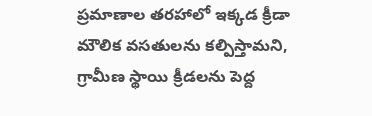ప్రమాణాల తరహాలో ఇక్కడ క్రీడా మౌలిక వసతులను కల్పిస్తామని, గ్రామీణ స్థాయి క్రీడలను పెద్ద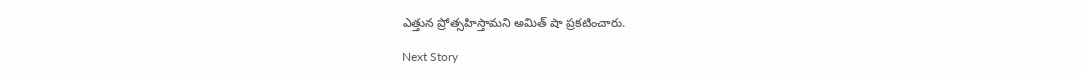ఎత్తున ప్రోత్సహిస్తామని అమిత్ షా ప్రకటించారు.

Next Story